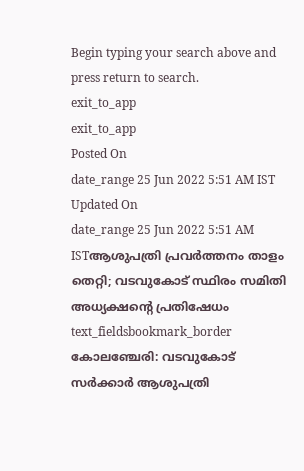Begin typing your search above and press return to search.
exit_to_app
exit_to_app
Posted On
date_range 25 Jun 2022 5:51 AM IST Updated On
date_range 25 Jun 2022 5:51 AM ISTആശുപത്രി പ്രവർത്തനം താളം തെറ്റി; വടവുകോട് സ്ഥിരം സമിതി അധ്യക്ഷന്റെ പ്രതിഷേധം
text_fieldsbookmark_border
കോലഞ്ചേരി: വടവുകോട് സർക്കാർ ആശുപത്രി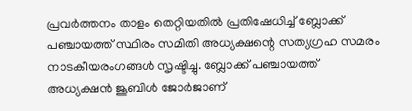പ്രവർത്തനം താളം തെറ്റിയതിൽ പ്രതിഷേധിച്ച് ബ്ലോക്ക് പഞ്ചായത്ത് സ്ഥിരം സമിതി അധ്യക്ഷന്റെ സത്യഗ്രഹ സമരം നാടകീയരംഗങ്ങൾ സൃഷ്ടിച്ചു. ബ്ലോക്ക് പഞ്ചായത്ത് അധ്യക്ഷൻ ജൂബിൾ ജോർജാണ്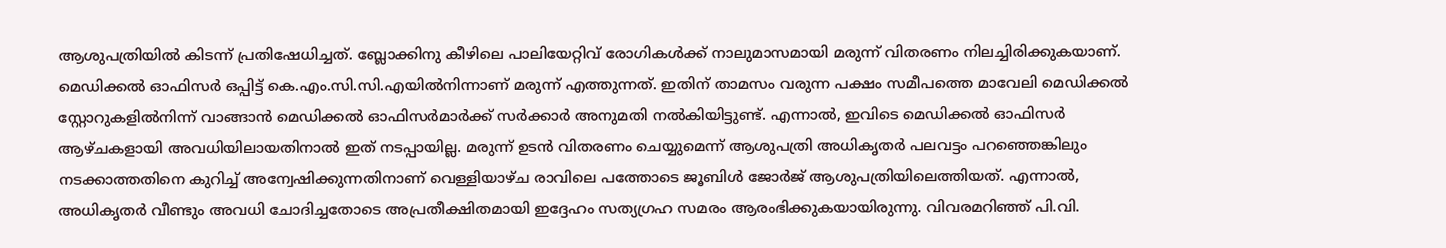ആശുപത്രിയിൽ കിടന്ന് പ്രതിഷേധിച്ചത്. ബ്ലോക്കിനു കീഴിലെ പാലിയേറ്റിവ് രോഗികൾക്ക് നാലുമാസമായി മരുന്ന് വിതരണം നിലച്ചിരിക്കുകയാണ്. മെഡിക്കൽ ഓഫിസർ ഒപ്പിട്ട് കെ.എം.സി.സി.എയിൽനിന്നാണ് മരുന്ന് എത്തുന്നത്. ഇതിന് താമസം വരുന്ന പക്ഷം സമീപത്തെ മാവേലി മെഡിക്കൽ സ്റ്റോറുകളിൽനിന്ന് വാങ്ങാൻ മെഡിക്കൽ ഓഫിസർമാർക്ക് സർക്കാർ അനുമതി നൽകിയിട്ടുണ്ട്. എന്നാൽ, ഇവിടെ മെഡിക്കൽ ഓഫിസർ ആഴ്ചകളായി അവധിയിലായതിനാൽ ഇത് നടപ്പായില്ല. മരുന്ന് ഉടൻ വിതരണം ചെയ്യുമെന്ന് ആശുപത്രി അധികൃതർ പലവട്ടം പറഞ്ഞെങ്കിലും നടക്കാത്തതിനെ കുറിച്ച് അന്വേഷിക്കുന്നതിനാണ് വെള്ളിയാഴ്ച രാവിലെ പത്തോടെ ജൂബിൾ ജോർജ് ആശുപത്രിയിലെത്തിയത്. എന്നാൽ, അധികൃതർ വീണ്ടും അവധി ചോദിച്ചതോടെ അപ്രതീക്ഷിതമായി ഇദ്ദേഹം സത്യഗ്രഹ സമരം ആരംഭിക്കുകയായിരുന്നു. വിവരമറിഞ്ഞ് പി.വി.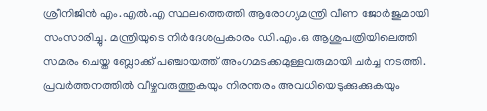ശ്രീനിജിൻ എം.എൽ.എ സ്ഥലത്തെത്തി ആരോഗ്യമന്ത്രി വീണ ജോർജുമായി സംസാരിച്ചു. മന്ത്രിയുടെ നിർദേശപ്രകാരം ഡി.എം.ഒ ആശുപത്രിയിലെത്തി സമരം ചെയ്ത ബ്ലോക്ക് പഞ്ചായത്ത് അംഗമടക്കമുള്ളവരുമായി ചർച്ച നടത്തി. പ്രവർത്തനത്തിൽ വീഴ്ചവരുത്തുകയും നിരന്തരം അവധിയെടുക്കുക്കുകയും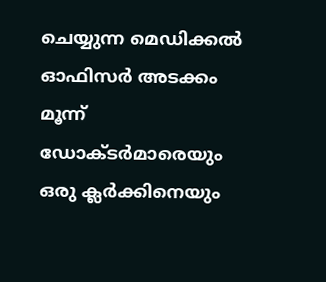ചെയ്യുന്ന മെഡിക്കൽ ഓഫിസർ അടക്കം മൂന്ന് ഡോക്ടർമാരെയും ഒരു ക്ലർക്കിനെയും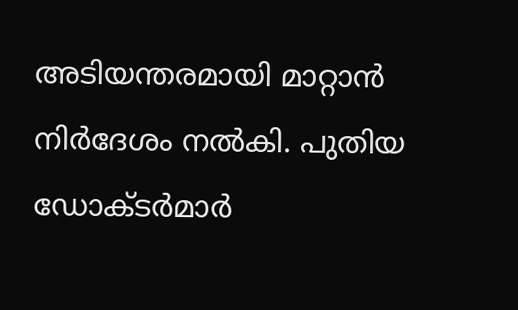അടിയന്തരമായി മാറ്റാൻ നിർദേശം നൽകി. പുതിയ ഡോക്ടർമാർ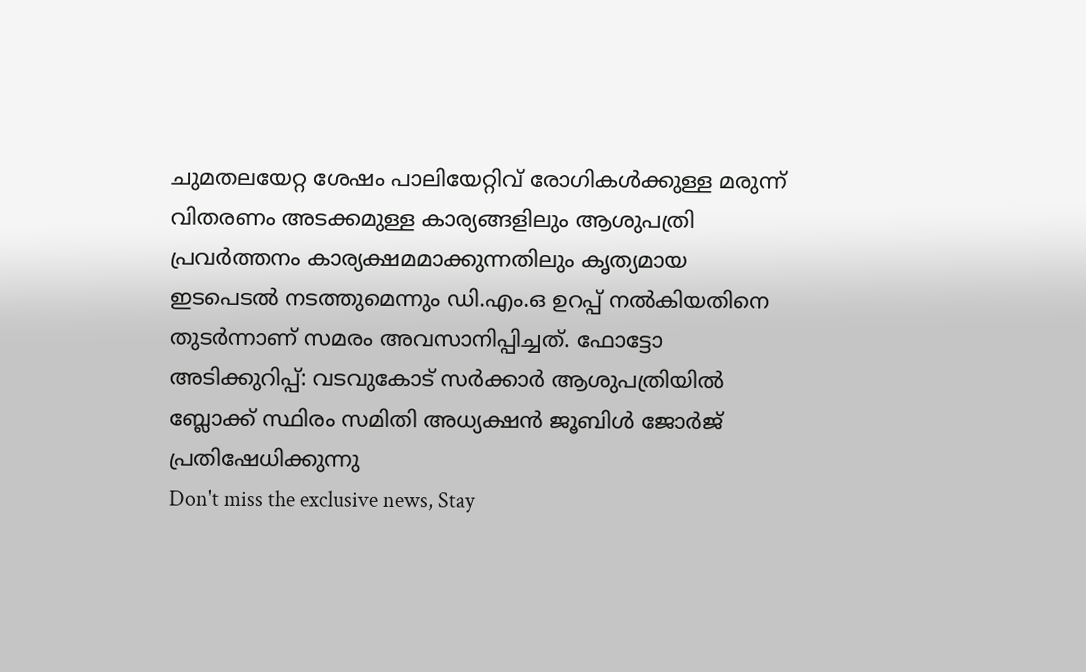ചുമതലയേറ്റ ശേഷം പാലിയേറ്റിവ് രോഗികൾക്കുള്ള മരുന്ന് വിതരണം അടക്കമുള്ള കാര്യങ്ങളിലും ആശുപത്രി പ്രവർത്തനം കാര്യക്ഷമമാക്കുന്നതിലും കൃത്യമായ ഇടപെടൽ നടത്തുമെന്നും ഡി.എം.ഒ ഉറപ്പ് നൽകിയതിനെ തുടർന്നാണ് സമരം അവസാനിപ്പിച്ചത്. ഫോട്ടോ അടിക്കുറിപ്പ്: വടവുകോട് സർക്കാർ ആശുപത്രിയിൽ ബ്ലോക്ക് സ്ഥിരം സമിതി അധ്യക്ഷൻ ജൂബിൾ ജോർജ് പ്രതിഷേധിക്കുന്നു
Don't miss the exclusive news, Stay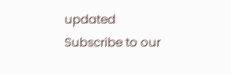updated
Subscribe to our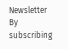Newsletter
By subscribing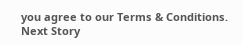you agree to our Terms & Conditions.
Next Story